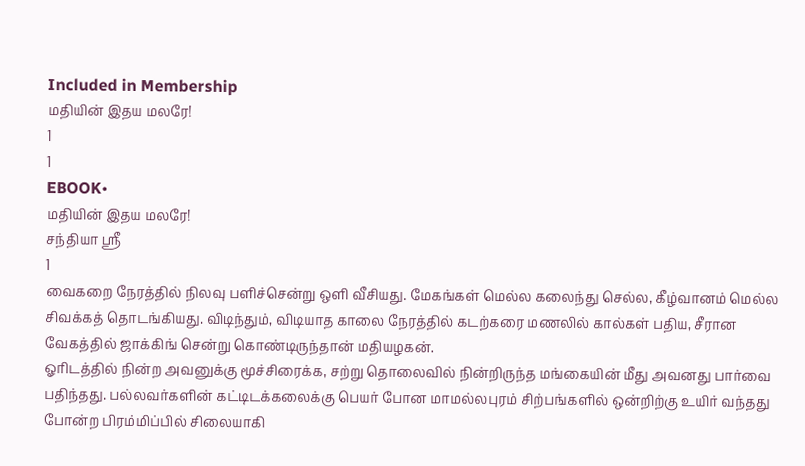Included in Membership
மதியின் இதய மலரே!
1
1
EBOOK•
மதியின் இதய மலரே!
சந்தியா ஸ்ரீ
1
வைகறை நேரத்தில் நிலவு பளிச்சென்று ஒளி வீசியது. மேகங்கள் மெல்ல கலைந்து செல்ல, கீழ்வானம் மெல்ல சிவக்கத் தொடங்கியது. விடிந்தும், விடியாத காலை நேரத்தில் கடற்கரை மணலில் கால்கள் பதிய, சீரான வேகத்தில் ஜாக்கிங் சென்று கொண்டிருந்தான் மதியழகன்.
ஓரிடத்தில் நின்ற அவனுக்கு மூச்சிரைக்க, சற்று தொலைவில் நின்றிருந்த மங்கையின் மீது அவனது பார்வை பதிந்தது. பல்லவர்களின் கட்டிடக்கலைக்கு பெயர் போன மாமல்லபுரம் சிற்பங்களில் ஒன்றிற்கு உயிர் வந்தது போன்ற பிரம்மிப்பில் சிலையாகி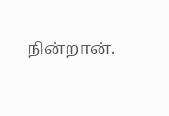நின்றான்.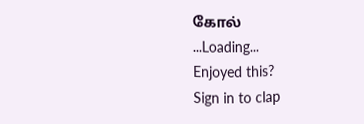கோல்
...Loading...
Enjoyed this?
Sign in to clap